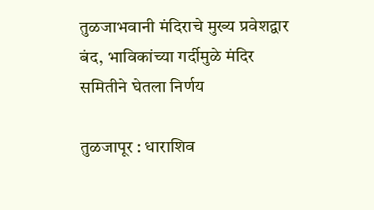तुळजाभवानी मंदिराचे मुख्य प्रवेशद्वार बंद, भाविकांच्या गर्दीमुळे मंदिर समितीने घेतला निर्णय

तुळजापूर : धाराशिव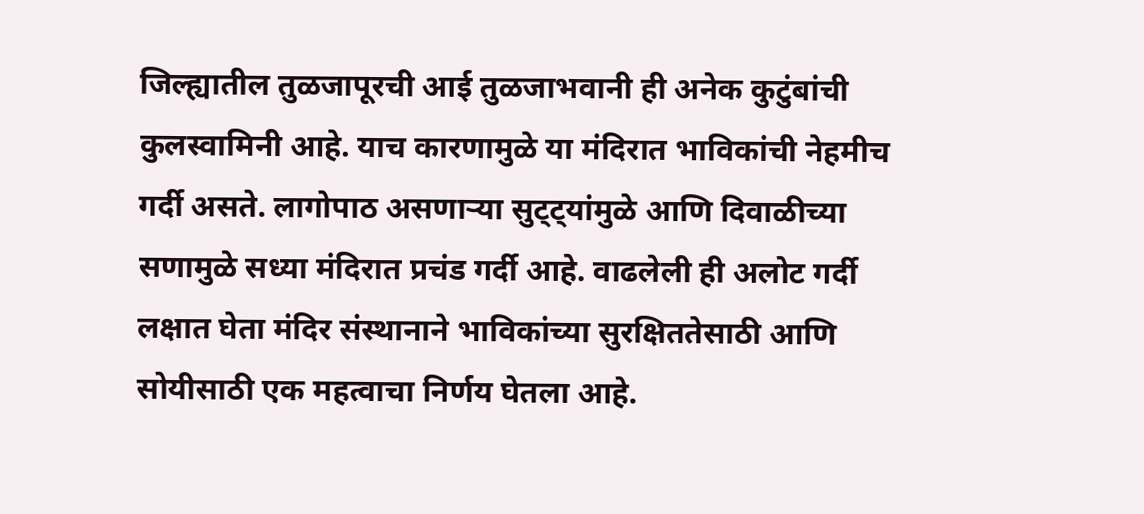जिल्ह्यातील तुळजापूरची आई तुळजाभवानी ही अनेक कुटुंबांची कुलस्वामिनी आहे. याच कारणामुळे या मंदिरात भाविकांची नेहमीच गर्दी असते. लागोपाठ असणाऱ्या सुट्ट्यांमुळे आणि दिवाळीच्या सणामुळे सध्या मंदिरात प्रचंड गर्दी आहे. वाढलेली ही अलोट गर्दी लक्षात घेता मंदिर संस्थानाने भाविकांच्या सुरक्षिततेसाठी आणि सोयीसाठी एक महत्वाचा निर्णय घेतला आहे.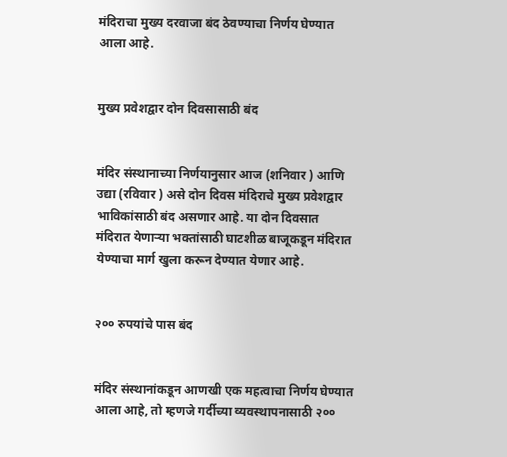मंदिराचा मुख्य दरवाजा बंद ठेवण्याचा निर्णय घेण्यात आला आहे.


मुख्य प्रवेशद्वार दोन दिवसासाठी बंद


मंदिर संस्थानाच्या निर्णयानुसार आज (शनिवार ) आणि उद्या (रविवार ) असे दोन दिवस मंदिराचे मुख्य प्रवेशद्वार भाविकांसाठी बंद असणार आहे. या दोन दिवसात मंदिरात येणाऱ्या भक्तांसाठी घाटशीळ बाजूकडून मंदिरात येण्याचा मार्ग खुला करून देण्यात येणार आहे.


२०० रुपयांचे पास बंद


मंदिर संस्थानांकडून आणखी एक महत्वाचा निर्णय घेण्यात आला आहे, तो म्हणजे गर्दीच्या व्यवस्थापनासाठी २००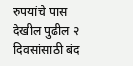रुपयांचे पास देखील पुढील २ दिवसांसाठी बंद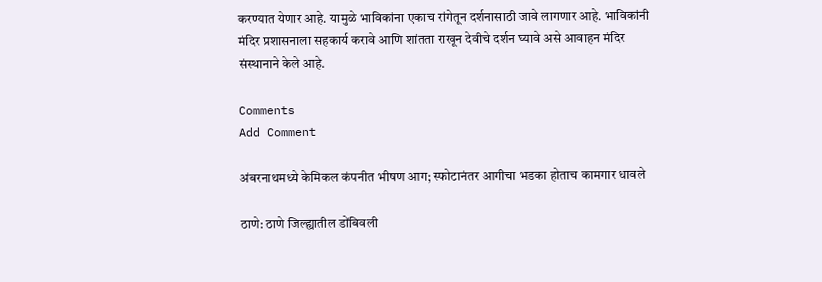करण्यात येणार आहे. यामुळे भाविकांना एकाच रांगेतून दर्शनासाठी जावे लागणार आहे. भाविकांनी मंदिर प्रशासनाला सहकार्य करावे आणि शांतता राखून देवीचे दर्शन घ्यावे असे आवाहन मंदिर संस्थानाने केले आहे.

Comments
Add Comment

अंबरनाथमध्ये केमिकल कंपनीत भीषण आग; स्फोटानंतर आगीचा भडका होताच कामगार धावले

ठाणे: ठाणे जिल्ह्यातील डोंबिवली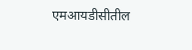एमआयडीसीतील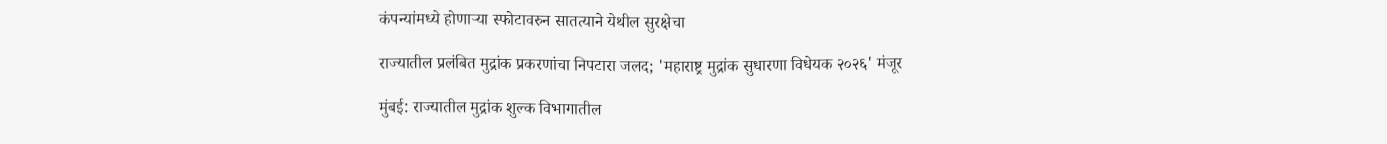कंपन्यांमध्ये होणाऱ्या स्फोटावरुन सातत्याने येथील सुरक्षेचा

राज्यातील प्रलंबित मुद्रांक प्रकरणांचा निपटारा जलद; 'महाराष्ट्र मुद्रांक सुधारणा विधेयक २०२६' मंजूर

मुंबई: राज्यातील मुद्रांक शुल्क विभागातील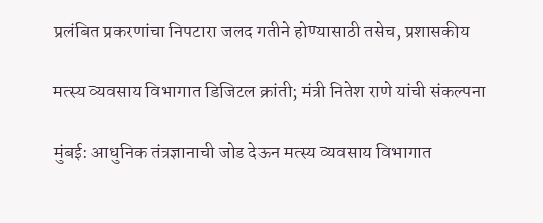प्रलंबित प्रकरणांचा निपटारा जलद गतीने होण्यासाठी तसेच, प्रशासकीय

मत्स्य व्यवसाय विभागात डिजिटल क्रांती; मंत्री नितेश राणे यांची संकल्पना

मुंबई: आधुनिक तंत्रज्ञानाची जोड देऊन मत्स्य व्यवसाय विभागात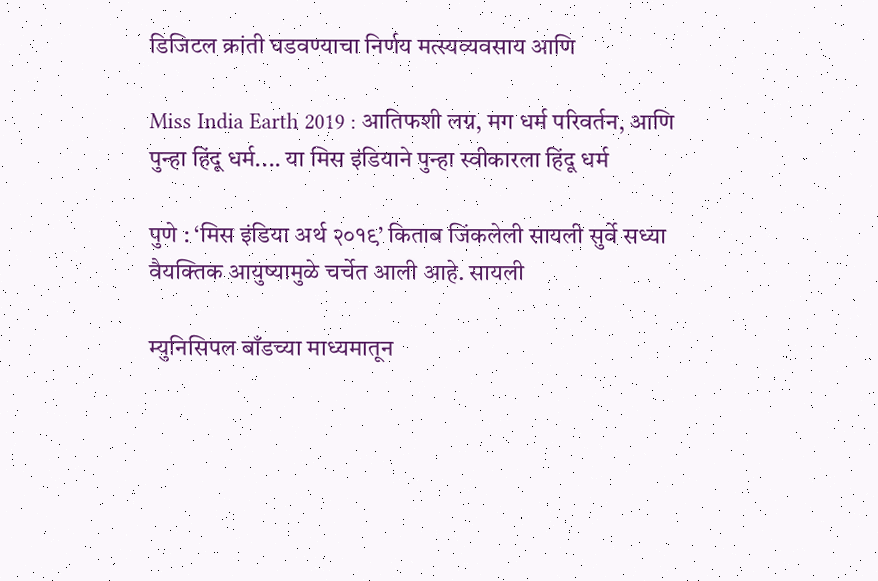डिजिटल क्रांती घडवण्याचा निर्णय मत्स्यव्यवसाय आणि

Miss India Earth 2019 : आतिफशी लग्न, मग धर्म परिवर्तन, आणि पुन्हा हिंदू धर्म.... या मिस इंडियाने पुन्हा स्वीकारला हिंदू धर्म

पुणे : ‘मिस इंडिया अर्थ २०१९’ किताब जिंकलेली सायली सुर्वे सध्या वैयक्तिक आयुष्यामुळे चर्चेत आली आहे. सायली

म्युनिसिपल बाँडच्या माध्यमातून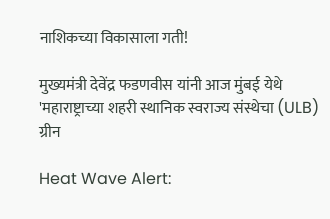नाशिकच्या विकासाला गती!

मुख्यमंत्री देवेंद्र फडणवीस यांनी आज मुंबई येथे 'महाराष्ट्राच्या शहरी स्थानिक स्वराज्य संस्थेचा (ULB) ग्रीन

Heat Wave Alert: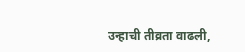उन्हाची तीव्रता वाढली,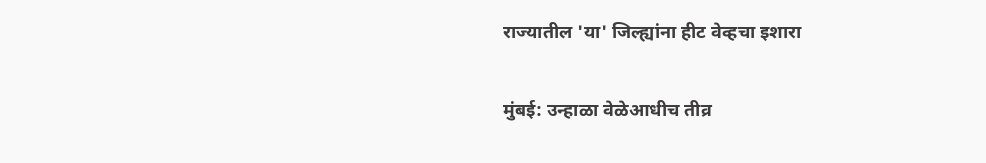राज्यातील 'या' जिल्ह्यांना हीट वेव्हचा इशारा

मुंबई: उन्हाळा वेळेआधीच तीव्र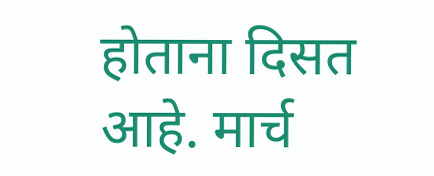होताना दिसत आहे. मार्च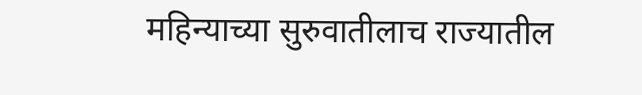महिन्याच्या सुरुवातीलाच राज्यातील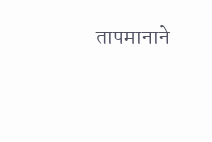तापमानाने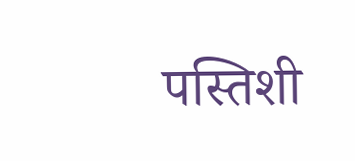पस्तिशी